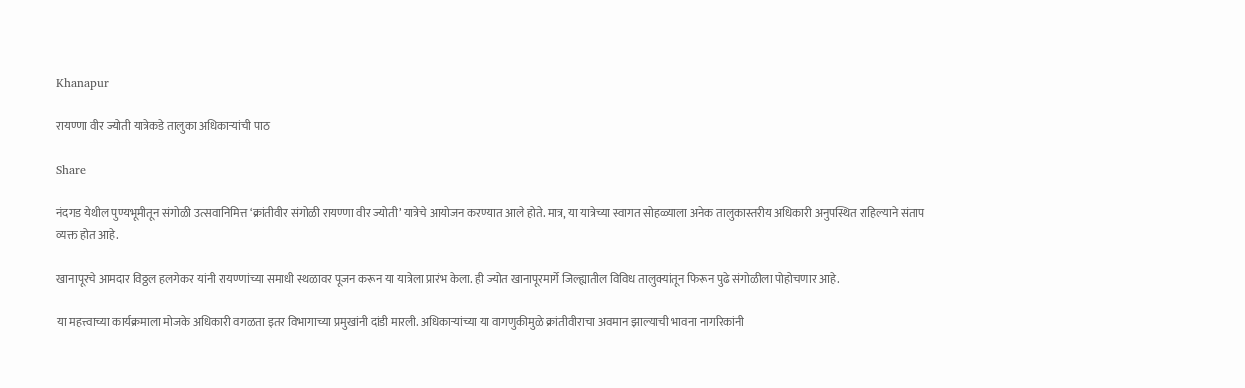Khanapur

रायण्णा वीर ज्योती यात्रेकडे तालुका अधिकाऱ्यांची पाठ

Share

नंदगड येथील पुण्यभूमीतून संगोळी उत्सवानिमित्त ‘क्रांतीवीर संगोळी रायण्णा वीर ज्योती’ यात्रेचे आयोजन करण्यात आले होते. मात्र, या यात्रेच्या स्वागत सोहळ्याला अनेक तालुकास्तरीय अधिकारी अनुपस्थित राहिल्याने संताप व्यक्त होत आहे.

खानापूरचे आमदार विठ्ठल हलगेकर यांनी रायण्णांच्या समाधी स्थळावर पूजन करून या यात्रेला प्रारंभ केला. ही ज्योत खानापूरमार्गे जिल्ह्यातील विविध तालुक्यांतून फिरून पुढे संगोळीला पोहोचणार आहे.

या महत्त्वाच्या कार्यक्रमाला मोजके अधिकारी वगळता इतर विभागाच्या प्रमुखांनी दांडी मारली. अधिकाऱ्यांच्या या वागणुकीमुळे क्रांतीवीराचा अवमान झाल्याची भावना नागरिकांनी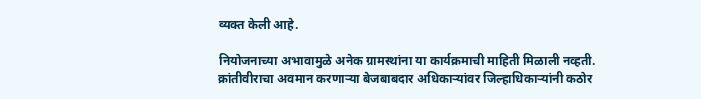व्यक्त केली आहे.

नियोजनाच्या अभावामुळे अनेक ग्रामस्थांना या कार्यक्रमाची माहिती मिळाली नव्हती. क्रांतीवीराचा अवमान करणाऱ्या बेजबाबदार अधिकाऱ्यांवर जिल्हाधिकाऱ्यांनी कठोर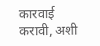कारवाई करावी, अशी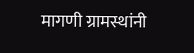मागणी ग्रामस्थांनी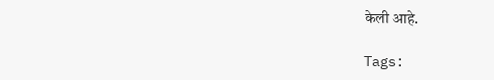केली आहे.

Tags: